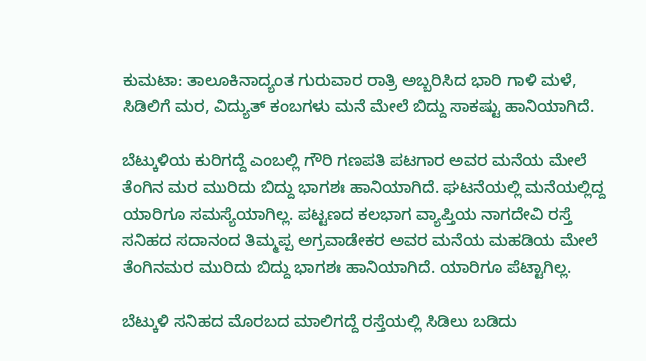ಕುಮಟಾ: ತಾಲೂಕಿನಾದ್ಯಂತ ಗುರುವಾರ ರಾತ್ರಿ ಅಬ್ಬರಿಸಿದ ಭಾರಿ ಗಾಳಿ ಮಳೆ, ಸಿಡಿಲಿಗೆ ಮರ, ವಿದ್ಯುತ್ ಕಂಬಗಳು ಮನೆ ಮೇಲೆ ಬಿದ್ದು ಸಾಕಷ್ಟು ಹಾನಿಯಾಗಿದೆ.

ಬೆಟ್ಕುಳಿಯ ಕುರಿಗದ್ದೆ ಎಂಬಲ್ಲಿ ಗೌರಿ ಗಣಪತಿ ಪಟಗಾರ ಅವರ ಮನೆಯ ಮೇಲೆ ತೆಂಗಿನ ಮರ ಮುರಿದು ಬಿದ್ದು ಭಾಗಶಃ ಹಾನಿಯಾಗಿದೆ. ಘಟನೆಯಲ್ಲಿ ಮನೆಯಲ್ಲಿದ್ದ ಯಾರಿಗೂ ಸಮಸ್ಯೆಯಾಗಿಲ್ಲ. ಪಟ್ಟಣದ ಕಲಭಾಗ ವ್ಯಾಪ್ತಿಯ ನಾಗದೇವಿ ರಸ್ತೆ ಸನಿಹದ ಸದಾನಂದ ತಿಮ್ಮಪ್ಪ ಅಗ್ರವಾಡೇಕರ ಅವರ ಮನೆಯ ಮಹಡಿಯ ಮೇಲೆ ತೆಂಗಿನಮರ ಮುರಿದು ಬಿದ್ದು ಭಾಗಶಃ ಹಾನಿಯಾಗಿದೆ. ಯಾರಿಗೂ ಪೆಟ್ಟಾಗಿಲ್ಲ.

ಬೆಟ್ಕುಳಿ ಸನಿಹದ ಮೊರಬದ ಮಾಲಿಗದ್ದೆ ರಸ್ತೆಯಲ್ಲಿ ಸಿಡಿಲು ಬಡಿದು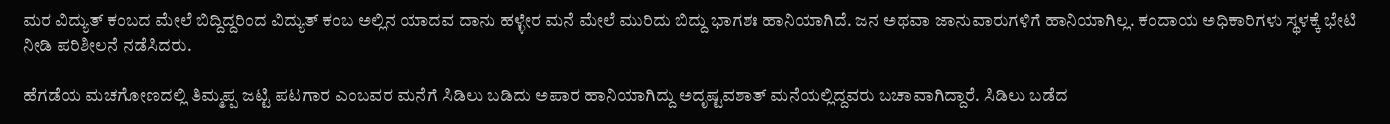ಮರ ವಿದ್ಯುತ್ ಕಂಬದ ಮೇಲೆ ಬಿದ್ದಿದ್ದರಿಂದ ವಿದ್ಯುತ್ ಕಂಬ ಅಲ್ಲಿನ ಯಾದವ ದಾನು ಹಳ್ಳೇರ ಮನೆ ಮೇಲೆ ಮುರಿದು ಬಿದ್ದು ಭಾಗಶಃ ಹಾನಿಯಾಗಿದೆ. ಜನ ಅಥವಾ ಜಾನುವಾರುಗಳಿಗೆ ಹಾನಿಯಾಗಿಲ್ಲ. ಕಂದಾಯ ಅಧಿಕಾರಿಗಳು ಸ್ಥಳಕ್ಕೆ ಭೇಟಿ ನೀಡಿ ಪರಿಶೀಲನೆ ನಡೆಸಿದರು.

ಹೆಗಡೆಯ ಮಚಗೋಣದಲ್ಲಿ ತಿಮ್ಮಪ್ಪ ಜಟ್ಟಿ ಪಟಗಾರ ಎಂಬವರ ಮನೆಗೆ ಸಿಡಿಲು ಬಡಿದು ಅಪಾರ ಹಾನಿಯಾಗಿದ್ದು ಅದೃಷ್ಟವಶಾತ್ ಮನೆಯಲ್ಲಿದ್ದವರು ಬಚಾವಾಗಿದ್ದಾರೆ. ಸಿಡಿಲು ಬಡೆದ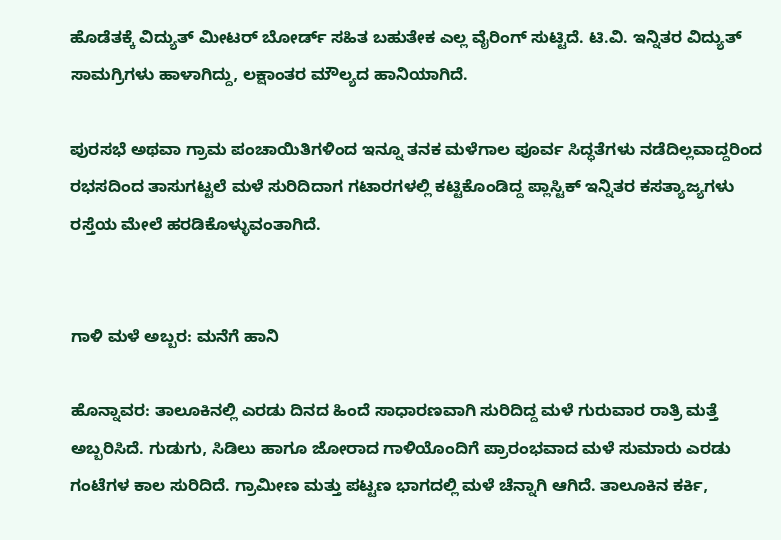ಹೊಡೆತಕ್ಕೆ ವಿದ್ಯುತ್ ಮೀಟರ್ ಬೋರ್ಡ್ ಸಹಿತ ಬಹುತೇಕ ಎಲ್ಲ ವೈರಿಂಗ್‌ ಸುಟ್ಟಿದೆ. ಟಿ.ವಿ. ಇನ್ನಿತರ ವಿದ್ಯುತ್ ಸಾಮಗ್ರಿಗಳು ಹಾ‍ಳಾಗಿದ್ದು, ಲಕ್ಷಾಂತರ ಮೌಲ್ಯದ ಹಾನಿಯಾಗಿದೆ.

ಪುರಸಭೆ ಅಥವಾ ಗ್ರಾಮ ಪಂಚಾಯಿತಿಗಳಿಂದ ಇನ್ನೂ ತನಕ ಮಳೆಗಾಲ ಪೂರ್ವ ಸಿದ್ಧತೆಗಳು ನಡೆದಿಲ್ಲವಾದ್ದರಿಂದ ರಭಸದಿಂದ ತಾಸುಗಟ್ಟಲೆ ಮಳೆ ಸುರಿದಿದಾಗ ಗಟಾರಗಳಲ್ಲಿ ಕಟ್ಟಿಕೊಂಡಿದ್ದ ಪ್ಲಾಸ್ಟಿಕ್ ಇನ್ನಿತರ ಕಸತ್ಯಾಜ್ಯಗಳು ರಸ್ತೆಯ ಮೇಲೆ ಹರಡಿಕೊಳ್ಳುವಂತಾಗಿದೆ.


ಗಾಳಿ ಮಳೆ ಅಬ್ಬರ: ಮನೆಗೆ ಹಾನಿ

ಹೊನ್ನಾವರ: ತಾಲೂಕಿನಲ್ಲಿ ಎರಡು ದಿನದ ಹಿಂದೆ ಸಾಧಾರಣವಾಗಿ ಸುರಿದಿದ್ದ ಮಳೆ ಗುರುವಾರ ರಾತ್ರಿ ಮತ್ತೆ ಅಬ್ಬರಿಸಿದೆ. ಗುಡುಗು, ಸಿಡಿಲು ಹಾಗೂ ಜೋರಾದ ಗಾಳಿಯೊಂದಿಗೆ ಪ್ರಾರಂಭವಾದ ಮಳೆ ಸುಮಾರು ಎರಡು ಗಂಟೆಗಳ ಕಾಲ ಸುರಿದಿದೆ. ಗ್ರಾಮೀಣ ಮತ್ತು ಪಟ್ಟಣ ಭಾಗದಲ್ಲಿ ಮಳೆ ಚೆನ್ನಾಗಿ ಆಗಿದೆ. ತಾಲೂಕಿನ ಕರ್ಕಿ,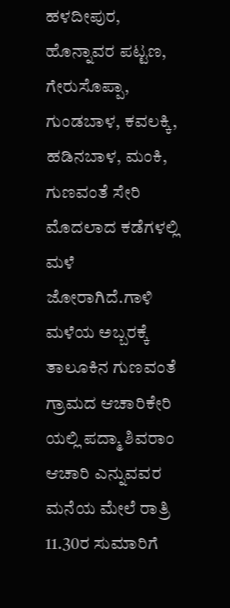ಹಳದೀಪುರ, ಹೊನ್ನಾವರ ಪಟ್ಟಣ, ಗೇರುಸೊಪ್ಪಾ, ಗುಂಡಬಾಳ, ಕವಲಕ್ಕಿ, ಹಡಿನಬಾಳ, ಮಂಕಿ, ಗುಣವಂತೆ ಸೇರಿ ಮೊದಲಾದ ಕಡೆಗಳಲ್ಲಿ ಮಳೆ ಜೋರಾಗಿದೆ.ಗಾಳಿ ಮಳೆಯ ಅಬ್ಬರಕ್ಕೆ ತಾಲೂಕಿನ ಗುಣವಂತೆ ಗ್ರಾಮದ ಆಚಾರಿಕೇರಿ ಯಲ್ಲಿ ಪದ್ಮಾ ಶಿವರಾಂ ಆಚಾರಿ ಎನ್ನುವವರ ಮನೆಯ ಮೇಲೆ ರಾತ್ರಿ 11.30ರ ಸುಮಾರಿಗೆ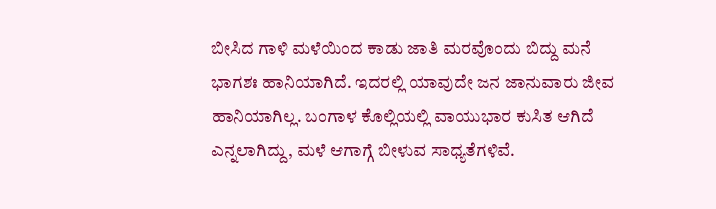ಬೀಸಿದ ಗಾಳಿ ಮಳೆಯಿಂದ ಕಾಡು ಜಾತಿ ಮರವೊಂದು ಬಿದ್ದು ಮನೆ ಭಾಗಶಃ ಹಾನಿಯಾಗಿದೆ. ಇದರಲ್ಲಿ ಯಾವುದೇ ಜನ ಜಾನುವಾರು ಜೀವ ಹಾನಿಯಾಗಿಲ್ಲ. ಬಂಗಾಳ ಕೊಲ್ಲಿಯಲ್ಲಿ ವಾಯುಭಾರ ಕುಸಿತ ಆಗಿದೆ ಎನ್ನಲಾಗಿದ್ದು, ಮಳೆ ಆಗಾಗ್ಗೆ ಬೀಳುವ ಸಾಧ್ಯತೆಗಳಿವೆ.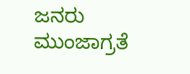ಜನರು ಮುಂಜಾಗ್ರತೆ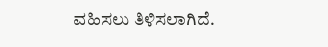ವಹಿಸಲು ತಿಳಿಸಲಾಗಿದೆ.